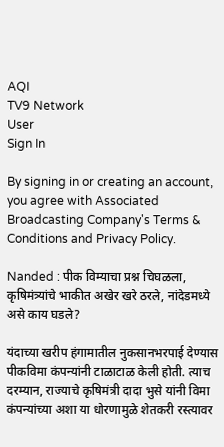AQI
TV9 Network
User
Sign In

By signing in or creating an account, you agree with Associated Broadcasting Company's Terms & Conditions and Privacy Policy.

Nanded : पीक विम्याचा प्रश्न चिघळला, कृषिमंत्र्यांचे भाकीत अखेर खरे ठरले, नांदेडमध्ये असे काय घडले?

यंदाच्या खरीप हंगामातील नुकसानभरपाई देण्यास पीकविमा कंपन्यांनी टाळाटाळ केली होती. त्याच दरम्यान, राज्याचे कृषिमंत्री दादा भुसे यांनी विमा कंपन्यांच्या अशा या धोरणामुळे शेतकरी रस्त्यावर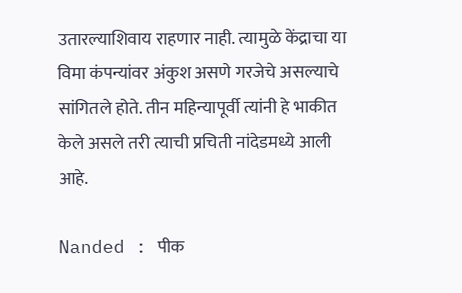उतारल्याशिवाय राहणार नाही. त्यामुळे केंद्राचा या विमा कंपन्यांवर अंकुश असणे गरजेचे असल्याचे सांगितले होते. तीन महिन्यापूर्वी त्यांनी हे भाकीत केले असले तरी त्याची प्रचिती नांदेडमध्ये आली आहे.

Nanded : पीक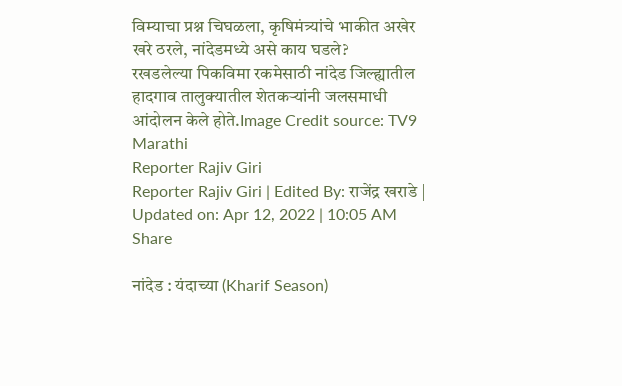विम्याचा प्रश्न चिघळला, कृषिमंत्र्यांचे भाकीत अखेर खरे ठरले, नांदेडमध्ये असे काय घडले?
रखडलेल्या पिकविमा रकमेसाठी नांदेड जिल्ह्यातील हादगाव तालुक्यातील शेतकऱ्यांनी जलसमाधी आंदोलन केले होते.Image Credit source: TV9 Marathi
Reporter Rajiv Giri
Reporter Rajiv Giri | Edited By: राजेंद्र खराडे | Updated on: Apr 12, 2022 | 10:05 AM
Share

नांदेड : यंदाच्या (Kharif Season)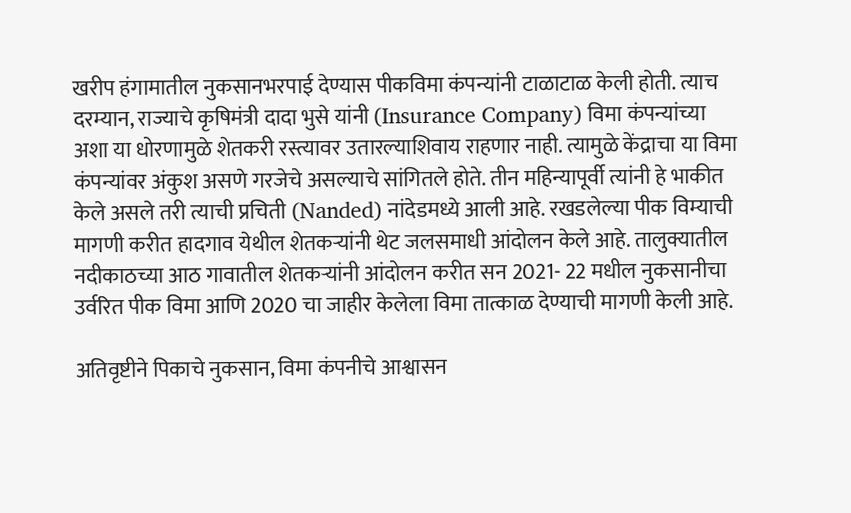खरीप हंगामातील नुकसानभरपाई देण्यास पीकविमा कंपन्यांनी टाळाटाळ केली होती. त्याच दरम्यान, राज्याचे कृषिमंत्री दादा भुसे यांनी (Insurance Company) विमा कंपन्यांच्या अशा या धोरणामुळे शेतकरी रस्त्यावर उतारल्याशिवाय राहणार नाही. त्यामुळे केंद्राचा या विमा कंपन्यांवर अंकुश असणे गरजेचे असल्याचे सांगितले होते. तीन महिन्यापूर्वी त्यांनी हे भाकीत केले असले तरी त्याची प्रचिती (Nanded) नांदेडमध्ये आली आहे. रखडलेल्या पीक विम्याची मागणी करीत हादगाव येथील शेतकऱ्यांनी थेट जलसमाधी आंदोलन केले आहे. तालुक्यातील नदीकाठच्या आठ गावातील शेतकऱ्यांनी आंदोलन करीत सन 2021- 22 मधील नुकसानीचा उर्वरित पीक विमा आणि 2020 चा जाहीर केलेला विमा तात्काळ देण्याची मागणी केली आहे.

अतिवृष्टीने पिकाचे नुकसान, विमा कंपनीचे आश्वासन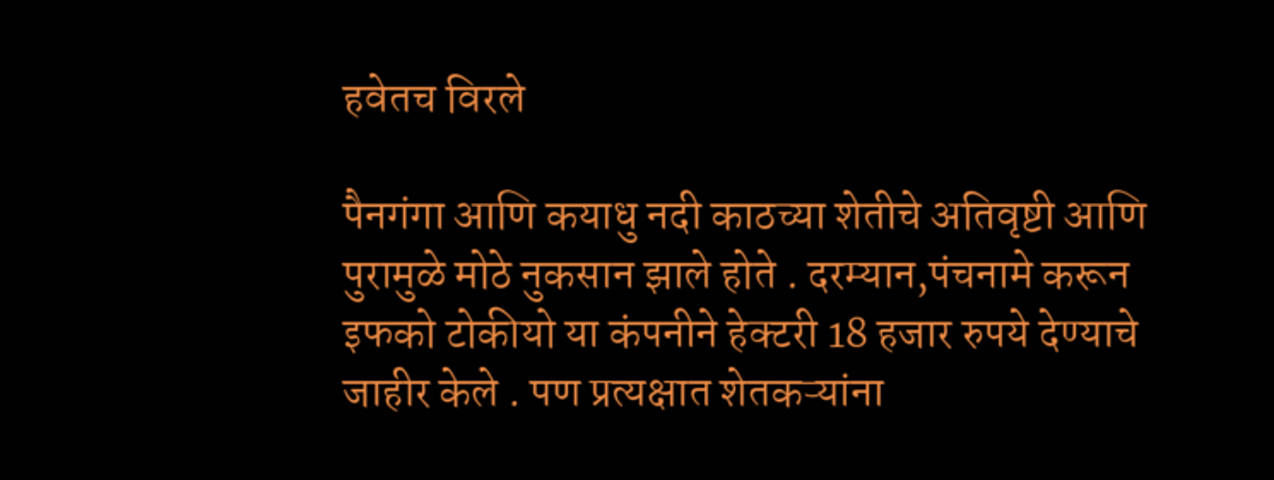हवेतच विरले

पैनगंगा आणि कयाधु नदी काठच्या शेतीचे अतिवृष्टी आणि पुरामुळे मोठे नुकसान झाले होते . दरम्यान,पंचनामे करून इफको टोकीयो या कंपनीने हेक्टरी 18 हजार रुपये देण्याचे जाहीर केले . पण प्रत्यक्षात शेतकऱ्यांना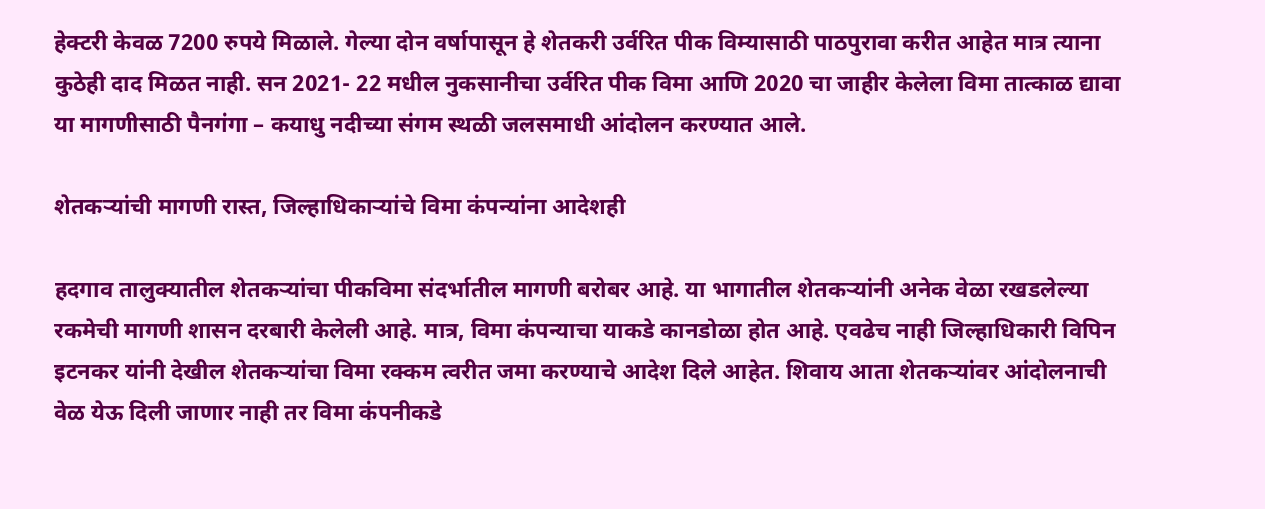हेक्टरी केवळ 7200 रुपये मिळाले. गेल्या दोन वर्षापासून हे शेतकरी उर्वरित पीक विम्यासाठी पाठपुरावा करीत आहेत मात्र त्याना कुठेही दाद मिळत नाही. सन 2021- 22 मधील नुकसानीचा उर्वरित पीक विमा आणि 2020 चा जाहीर केलेला विमा तात्काळ द्यावा या मागणीसाठी पैनगंगा – कयाधु नदीच्या संगम स्थळी जलसमाधी आंदोलन करण्यात आले.

शेतकऱ्यांची मागणी रास्त, जिल्हाधिकाऱ्यांचे विमा कंपन्यांना आदेशही

हदगाव तालुक्यातील शेतकऱ्यांचा पीकविमा संदर्भातील मागणी बरोबर आहे. या भागातील शेतकऱ्यांनी अनेक वेळा रखडलेल्या रकमेची मागणी शासन दरबारी केलेली आहे. मात्र, विमा कंपन्याचा याकडे कानडोळा होत आहे. एवढेच नाही जिल्हाधिकारी विपिन इटनकर यांनी देखील शेतकऱ्यांचा विमा रक्कम त्वरीत जमा करण्याचे आदेश दिले आहेत. शिवाय आता शेतकऱ्यांवर आंदोलनाची वेळ येऊ दिली जाणार नाही तर विमा कंपनीकडे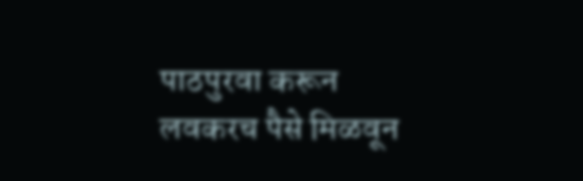पाठपुरवा करून लवकरच पैसे मिळवून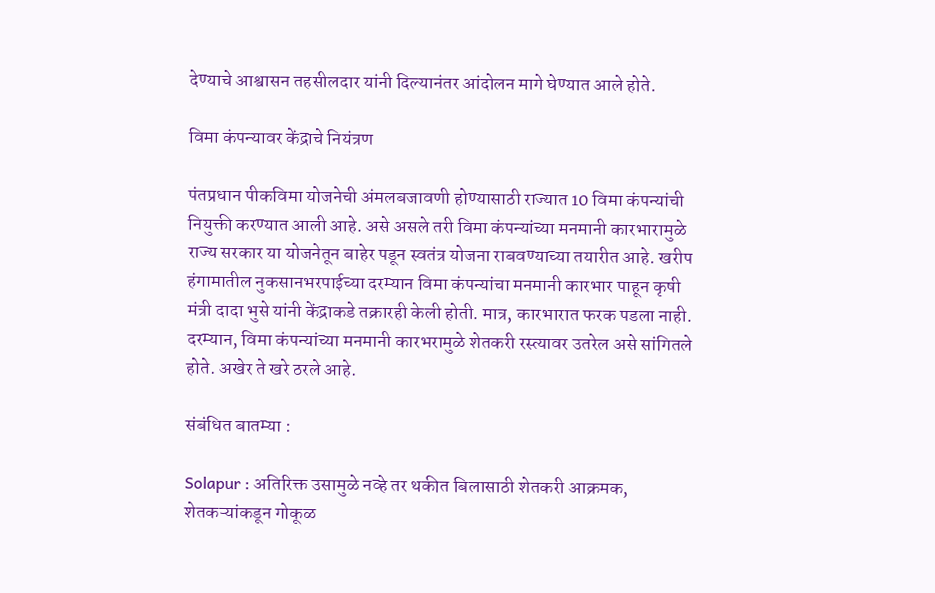देण्याचे आश्वासन तहसीलदार यांनी दिल्यानंतर आंदोलन मागे घेण्यात आले होते.

विमा कंपन्यावर केंद्राचे नियंत्रण

पंतप्रधान पीकविमा योजनेची अंमलबजावणी होण्यासाठी राज्यात 10 विमा कंपन्यांची नियुक्ती करण्यात आली आहे. असे असले तरी विमा कंपन्यांच्या मनमानी कारभारामुळे राज्य सरकार या योजनेतून बाहेर पडून स्वतंत्र योजना राबवण्याच्या तयारीत आहे. खरीप हंगामातील नुकसानभरपाईच्या दरम्यान विमा कंपन्यांचा मनमानी कारभार पाहून कृषी मंत्री दादा भुसे यांनी केंद्राकडे तक्रारही केली होती. मात्र, कारभारात फरक पडला नाही. दरम्यान, विमा कंपन्यांच्या मनमानी कारभरामुळे शेतकरी रस्त्यावर उतरेल असे सांगितले होते. अखेर ते खरे ठरले आहे.

संबंधित बातम्या :

Solapur : अतिरिक्त उसामुळे नव्हे तर थकीत बिलासाठी शेतकरी आक्रमक, शेतकऱ्यांकडून गोकूळ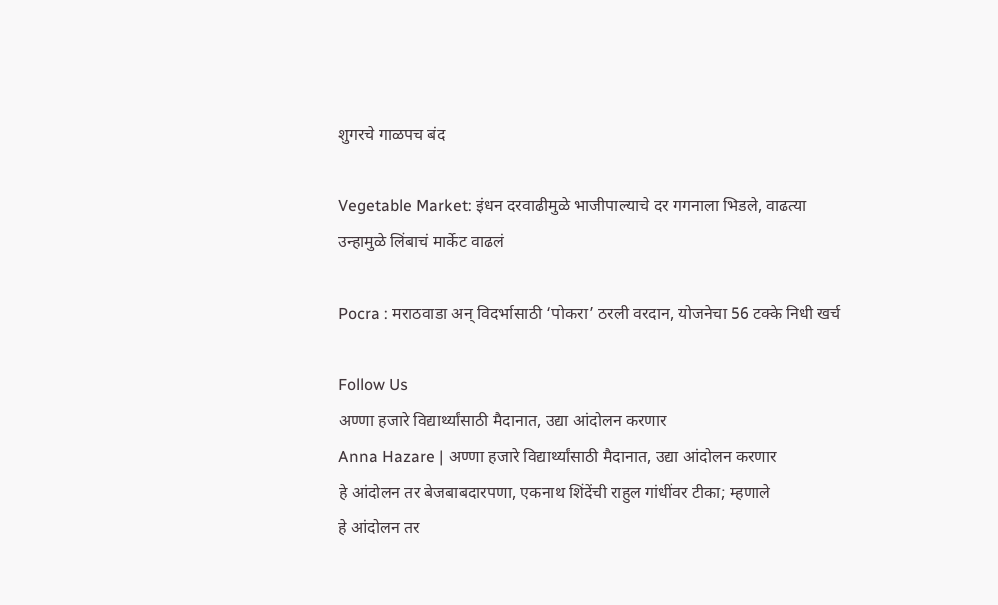शुगरचे गाळपच बंद

Vegetable Market: इंधन दरवाढीमुळे भाजीपाल्याचे दर गगनाला भिडले, वाढत्या उन्हामुळे लिंबाचं मार्केट वाढलं

Pocra : मराठवाडा अन् विदर्भासाठी ‘पोकरा’ ठरली वरदान, योजनेचा 56 टक्के निधी खर्च

Follow Us
अण्णा हजारे विद्यार्थ्यांसाठी मैदानात, उद्या आंदोलन करणार
Anna Hazare | अण्णा हजारे विद्यार्थ्यांसाठी मैदानात, उद्या आंदोलन करणार
हे आंदोलन तर बेजबाबदारपणा, एकनाथ शिंदेंची राहुल गांधींवर टीका; म्हणाले
हे आंदोलन तर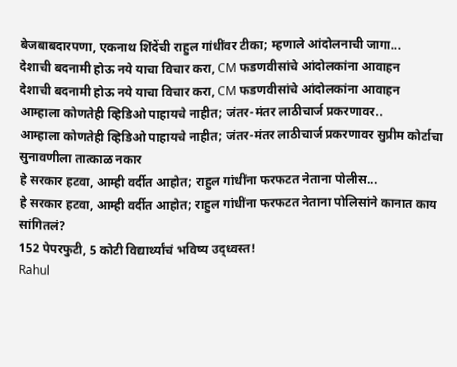बेजबाबदारपणा, एकनाथ शिंदेंची राहुल गांधींवर टीका; म्हणाले आंदोलनाची जागा...
देशाची बदनामी होऊ नये याचा विचार करा, CM फडणवीसांचे आंदोलकांना आवाहन
देशाची बदनामी होऊ नये याचा विचार करा, CM फडणवीसांचे आंदोलकांना आवाहन
आम्हाला कोणतेही व्हिडिओ पाहायचे नाहीत; जंतर-मंतर लाठीचार्ज प्रकरणावर..
आम्हाला कोणतेही व्हिडिओ पाहायचे नाहीत; जंतर-मंतर लाठीचार्ज प्रकरणावर सुप्रीम कोर्टाचा सुनावणीला तात्काळ नकार
हे सरकार हटवा, आम्ही वर्दीत आहोत; राहुल गांधींना फरफटत नेताना पोलीस...
हे सरकार हटवा, आम्ही वर्दीत आहोत; राहुल गांधींना फरफटत नेताना पोलिसांने कानात काय सांगितलं?
152 पेपरफुटी, 5 कोटी विद्यार्थ्यांचं भविष्य उद्ध्वस्त!
Rahul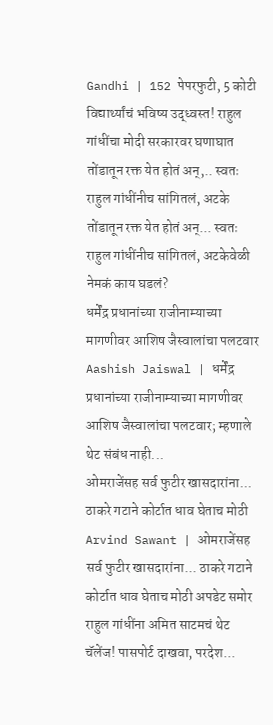Gandhi | 152 पेपरफुटी, 5 कोटी विद्यार्थ्यांचं भविष्य उद्ध्वस्त! राहुल गांधींचा मोदी सरकारवर घणाघात
तोंडातून रक्त येत होतं अन्,.. स्वतः राहुल गांधींनीच सांगितलं, अटके
तोंडातून रक्त येत होतं अन्... स्वतः राहुल गांधींनीच सांगितलं, अटकेवेळी नेमकं काय घडलं?
धर्मेंद्र प्रधानांच्या राजीनाम्याच्या मागणीवर आशिष जैस्वालांचा पलटवार
Aashish Jaiswal | धर्मेंद्र प्रधानांच्या राजीनाम्याच्या मागणीवर आशिष जैस्वालांचा पलटवार; म्हणाले थेट संबंध नाही...
ओमराजेंसह सर्व फुटीर खासदारांना... ठाकरे गटाने कोर्टात धाव घेताच मोठी
Arvind Sawant | ओमराजेंसह सर्व फुटीर खासदारांना... ठाकरे गटाने कोर्टात धाव घेताच मोठी अपडेट समोर
राहुल गांधींना अमित साटमचं थेट चॅलेंज! पासपोर्ट दाखवा, परदेश...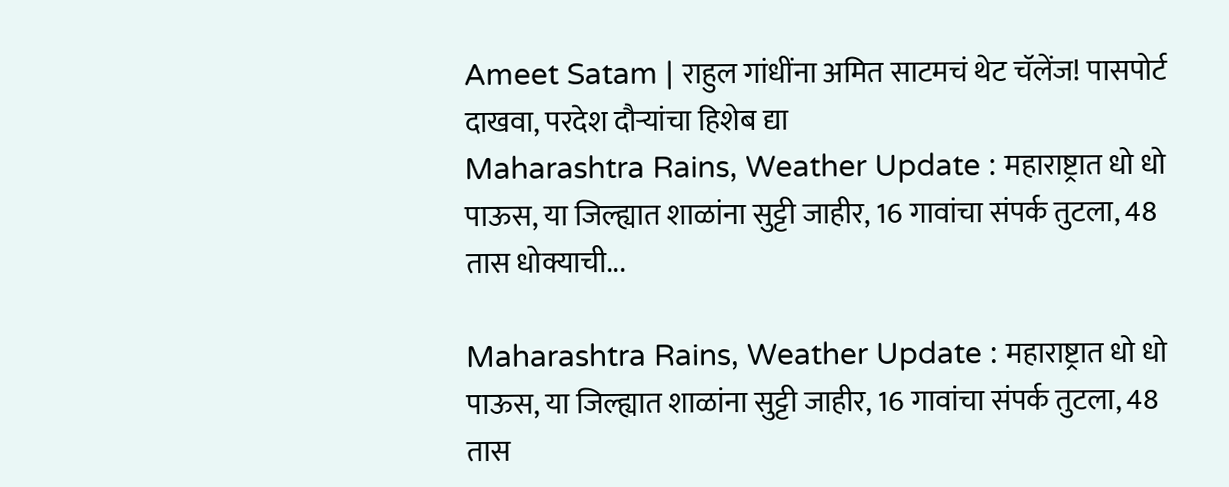Ameet Satam | राहुल गांधींना अमित साटमचं थेट चॅलेंज! पासपोर्ट दाखवा, परदेश दौऱ्यांचा हिशेब द्या
Maharashtra Rains, Weather Update : महाराष्ट्रात धो धो पाऊस, या जिल्ह्यात शाळांना सुट्टी जाहीर, 16 गावांचा संपर्क तुटला, 48 तास धोक्याची...

Maharashtra Rains, Weather Update : महाराष्ट्रात धो धो पाऊस, या जिल्ह्यात शाळांना सुट्टी जाहीर, 16 गावांचा संपर्क तुटला, 48 तास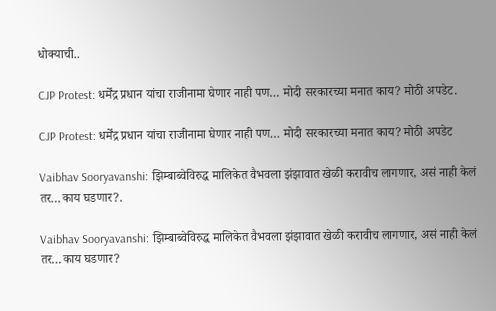धोक्याची..

CJP Protest: धर्मेंद्र प्रधान यांचा राजीनामा घेणार नाही पण… मोदी सरकारच्या मनात काय? मोठी अपडेट.

CJP Protest: धर्मेंद्र प्रधान यांचा राजीनामा घेणार नाही पण… मोदी सरकारच्या मनात काय? मोठी अपडेट

Vaibhav Sooryavanshi: झिम्बाब्वेविरुद्ध मालिकेत वैभवला झंझावात खेळी करावीच लागणार, असं नाही केलं तर…काय घडणार?.

Vaibhav Sooryavanshi: झिम्बाब्वेविरुद्ध मालिकेत वैभवला झंझावात खेळी करावीच लागणार, असं नाही केलं तर…काय घडणार?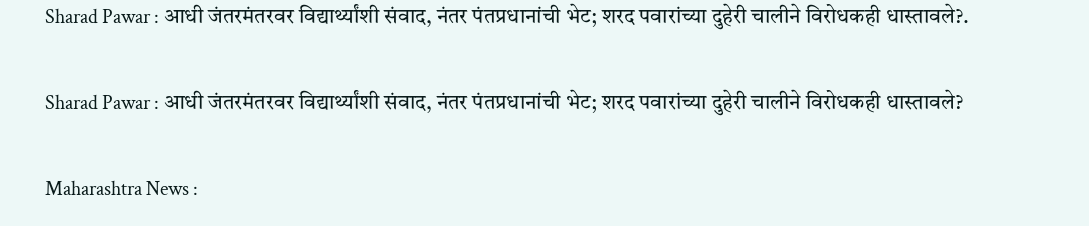Sharad Pawar : आधी जंतरमंतरवर विद्यार्थ्यांशी संवाद, नंतर पंतप्रधानांची भेट; शरद पवारांच्या दुहेरी चालीने विरोधकही धास्तावले?.

Sharad Pawar : आधी जंतरमंतरवर विद्यार्थ्यांशी संवाद, नंतर पंतप्रधानांची भेट; शरद पवारांच्या दुहेरी चालीने विरोधकही धास्तावले?

Maharashtra News :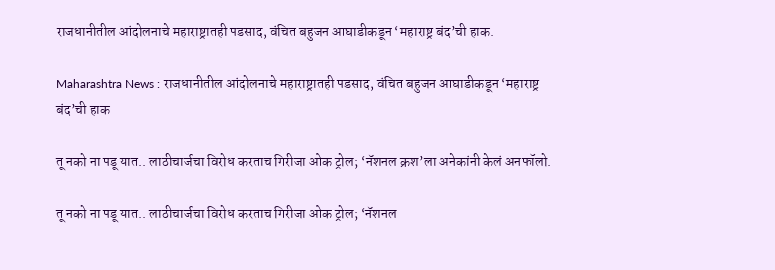राजधानीतील आंदोलनाचे महाराष्ट्रातही पडसाद, वंचित बहुजन आघाडीकडून ‘महाराष्ट्र बंद’ची हाक.

Maharashtra News : राजधानीतील आंदोलनाचे महाराष्ट्रातही पडसाद, वंचित बहुजन आघाडीकडून ‘महाराष्ट्र बंद’ची हाक

तू नको ना पडू यात.. लाठीचार्जचा विरोध करताच गिरीजा ओक ट्रोल; ‘नॅशनल क्रश’ला अनेकांनी केलं अनफॉलो.

तू नको ना पडू यात.. लाठीचार्जचा विरोध करताच गिरीजा ओक ट्रोल; ‘नॅशनल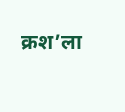क्रश’ला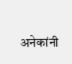अनेकांनी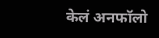केलं अनफॉलो